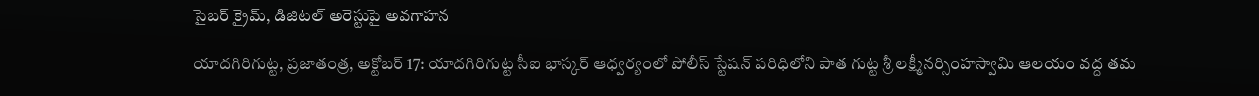సైబర్ క్రైమ్, డిజిటల్ అరెస్టుపై అవగాహన

యాదగిరిగుట్ట, ప్రజాతంత్ర, అక్టోబర్ 17: యాదగిరిగుట్ట సీఐ భాస్కర్ ఆధ్వర్యంలో పోలీస్ స్టేషన్ పరిధిలోని పాత గుట్ట శ్రీ లక్ష్మీనర్సింహస్వామి ఆలయం వద్ద తమ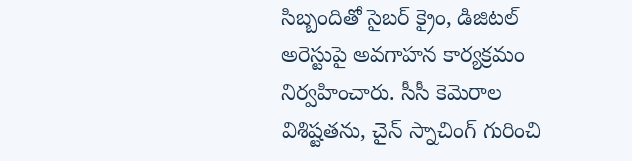సిబ్బందితో సైబర్ క్రైం, డిజిటల్ అరెస్టుపై అవగాహన కార్యక్రమం నిర్వహించారు. సీసీ కెమెరాల విశిష్టతను, చైన్ స్నాచింగ్ గురించి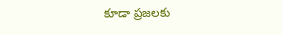కూడా ప్రజలకు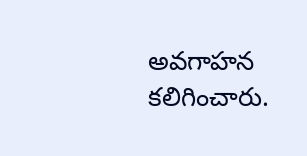అవగాహన కలిగించారు.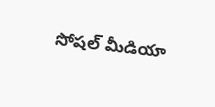సోషల్ మీడియా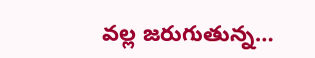వల్ల జరుగుతున్న…